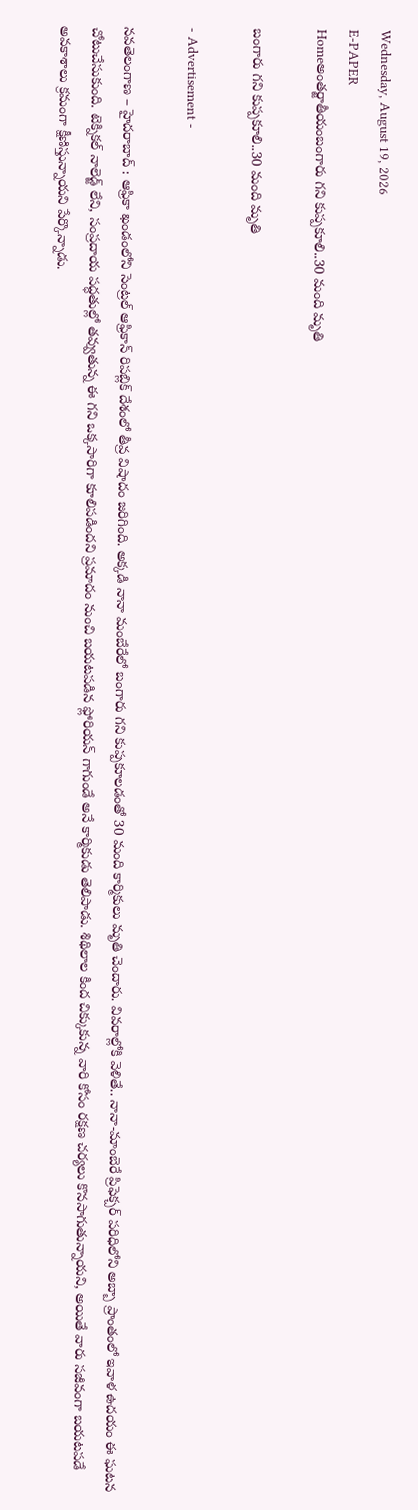Wednesday, August 19, 2026
E-PAPER
Homeఅంతర్జాతీయంబంగారు గని కుప్పకూలి..30 మంది మృతి

బంగారు గని కుప్పకూలి..30 మంది మృతి

- Advertisement -

నవతెలంగాణ – హైదరాబాద్ : ఆఫ్రికా ఖండంలోని సెంట్రల్ ఆఫ్రికాన్ రిపబ్లిక్ దేశంలో తీవ్ర విషాదం జరిగింది. అక్కడి నానా మంబేరేలో బంగారు గని కుప్పకూలడంతో 30 మంది కార్మికులు మృతి చెందారు. వివరాల్లోకి వెళితే.. నానా-మాంబెరే ప్రిఫెక్చర్‌ పరిధిలోని అబ్బా ప్రాంతంలో ఇవాళ ఉదయం ఈ ఘటన చోటుచేసుకుంది. టెక్నికల్ నాలెడ్జ్ లేని, సంప్రదాయ పద్ధతుల్లో తవ్వుతున్న ఈ గని ఒక్కసారిగా కూలిపడిందని ప్రమాదం నుంచి బయటపడిన ఫ్లోరియన్ గాగుండే అనే కార్మికుడు తెలిపాడు. శిథిలాల కింద చిక్కుకున్న వారి కోసం రక్షణ చర్యలు కొనసాగుతున్నాయని, అయితే వారు సజీవంగా బయటపడే అవకాశాలు క్రమంగా క్షీణిస్తున్నాయని పేర్కొన్నాడు.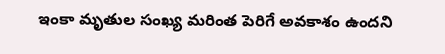ఇంకా మృతుల సంఖ్య మరింత పెరిగే అవకాశం ఉందని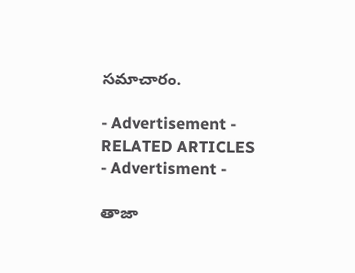సమాచారం.

- Advertisement -
RELATED ARTICLES
- Advertisment -

తాజా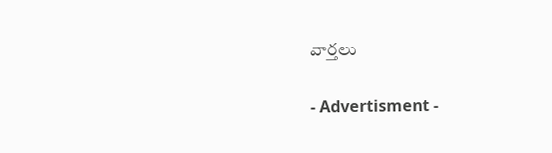వార్తలు

- Advertisment -